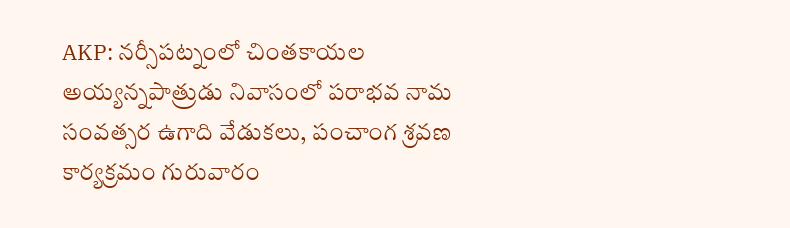AKP: నర్సీపట్నంలో చింతకాయల అయ్యన్నపాత్రుడు నివాసంలో పరాభవ నామ సంవత్సర ఉగాది వేడుకలు, పంచాంగ శ్రవణ కార్యక్రమం గురువారం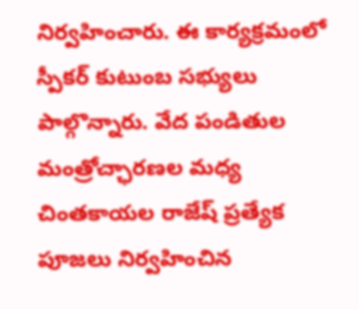నిర్వహించారు. ఈ కార్యక్రమంలో స్పీకర్ కుటుంబ సభ్యులు పాల్గొన్నారు. వేద పండితుల మంత్రోచ్ఛారణల మధ్య చింతకాయల రాజేష్ ప్రత్యేక పూజలు నిర్వహించిన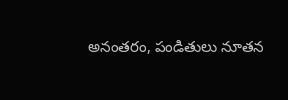అనంతరం, పండితులు నూతన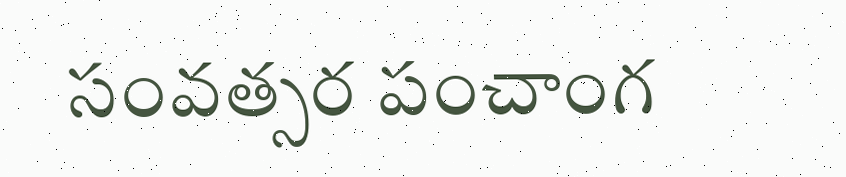సంవత్సర పంచాంగ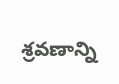శ్రవణాన్ని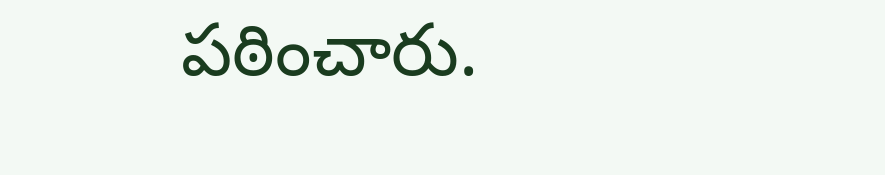పఠించారు.